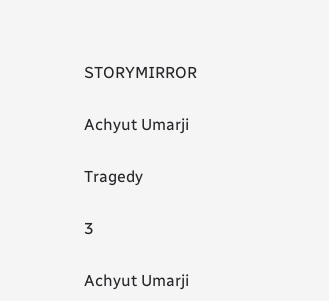STORYMIRROR

Achyut Umarji

Tragedy

3

Achyut Umarji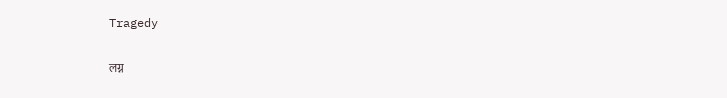Tragedy

लग्न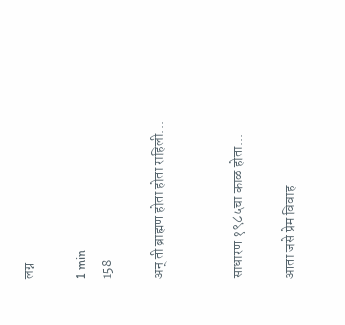लग्न

1 min
158

अन् ती ब्राह्मण होता होता राहिली...


साधारण १९८५चा काळ होता...

आता जसे प्रेम विवाह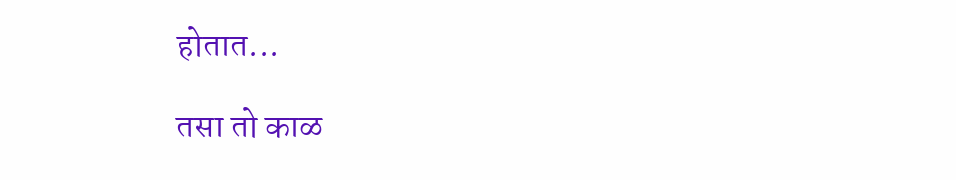होतात...

तसा तो काळ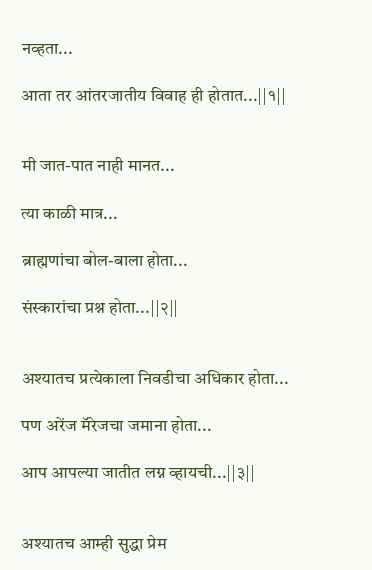नव्हता...

आता तर आंतरजातीय विवाह ही होतात...||१||


मी जात-पात नाही मानत...

त्या काळी मात्र...

ब्राह्मणांचा बोल-बाला होता...

संस्कारांचा प्रश्न होता...||२||


अश्यातच प्रत्येकाला निवडीचा अधिकार होता...

पण अरेंज मॅरेजचा जमाना होता...

आप आपल्या जातीत लग्न व्हायची...||३||


अश्यातच आम्ही सुद्धा प्रेम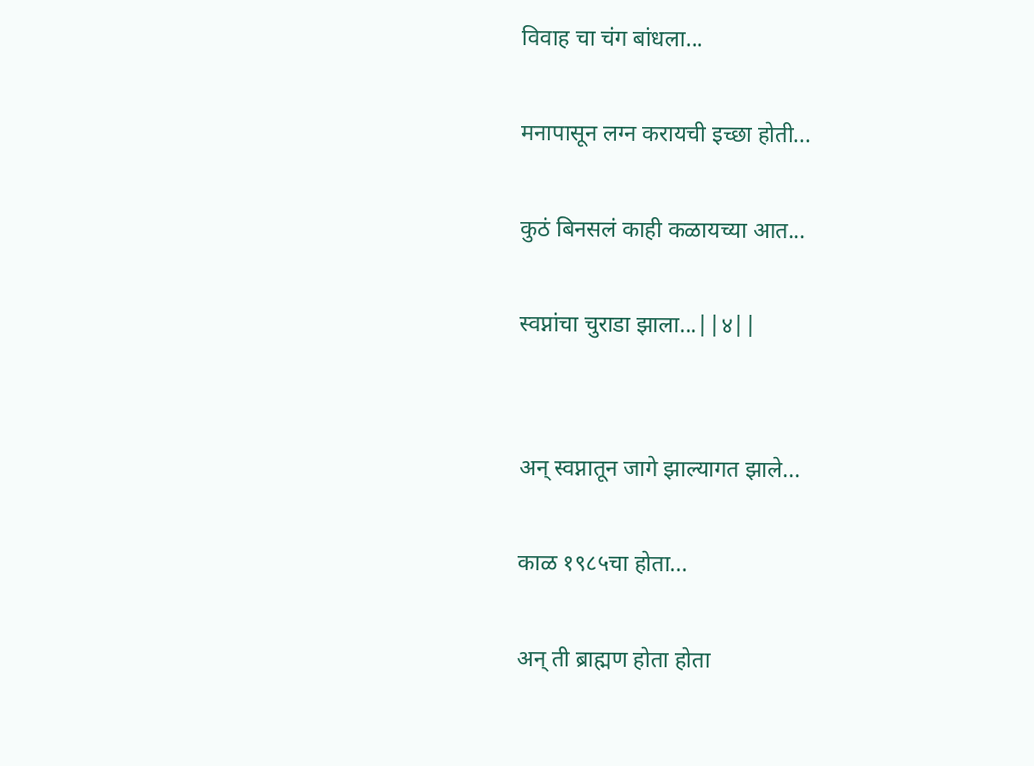विवाह चा चंग बांधला...

मनापासून लग्न करायची इच्छा होती...

कुठं बिनसलं काही कळायच्या आत...

स्वप्नांचा चुराडा झाला...||४||


अन् स्वप्नातून जागे झाल्यागत झाले...

काळ १९८५चा होता...

अन् ती ब्राह्मण होता होता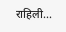राहिली...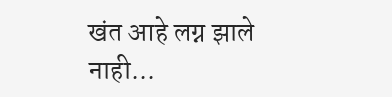खंत आहे लग्न झाले नाही...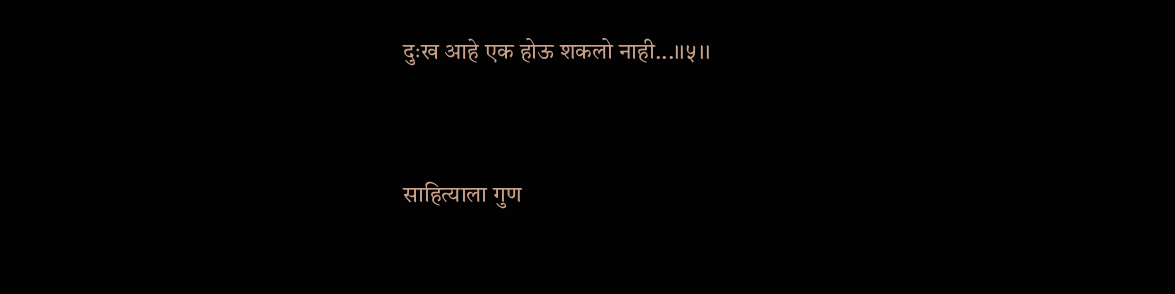दुःख आहे एक होऊ शकलो नाही...।।५।।


साहित्याला गुण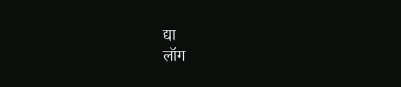द्या
लॉग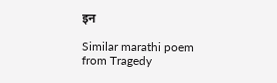इन

Similar marathi poem from Tragedy